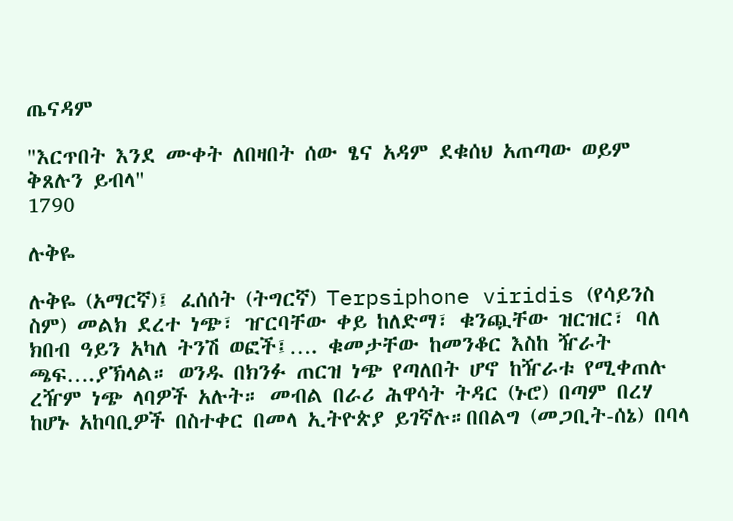ጤናዳም

"እርጥበት እንደ ሙቀት ለበዛበት ሰው ፄና አዳም ደቁሰህ አጠጣው ወይም ቅጸሉን ይብላ"
1790

ሉቅዬ

ሉቅዬ (አማርኛ)፤ ፈሰሰት (ትግርኛ) Terpsiphone viridis (የሳይንስ ስም) መልክ ደረተ ነጭ፣ ዠርባቸው ቀይ ከለድማ፣ ቁንጯቸው ዝርዝር፣ ባለ ክበብ ዓይን አካለ ትንሽ ወፎች፤…. ቁመታቸው ከመንቆር እስከ ዥራት ጫፍ….ያኽላል። ወንዱ በክንፉ ጠርዝ ነጭ የጣለበት ሆኖ ከዥራቱ የሚቀጠሉ ረዥም ነጭ ላባዎች አሉት። መብል በራሪ ሕዋሳት ትዳር (ኑሮ) በጣም በረሃ ከሆኑ አከባቢዎች በስተቀር በመላ ኢትዮጵያ ይገኛሉ።በበልግ (መጋቢት-ሰኔ) በባላ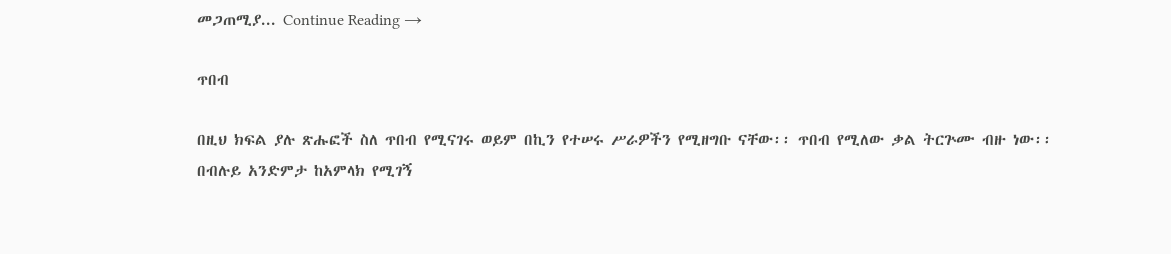መጋጠሚያ... Continue Reading →

ጥበብ

በዚህ ክፍል ያሉ ጽሑፎች ስለ ጥበብ የሚናገሩ ወይም በኪን የተሠሩ ሥራዎችን የሚዘግቡ ናቸው፡፡ ጥበብ የሚለው ቃል ትርጕሙ ብዙ ነው፡፡ በብሉይ አንድምታ ከአምላክ የሚገኝ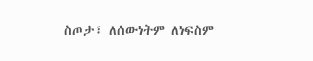ስጦታ፣ ለሰውነትም ለነፍስም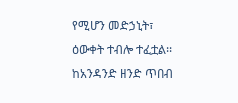የሚሆን መድኃኒት፣ ዕውቀት ተብሎ ተፈቷል፡፡ ከአንዳንድ ዘንድ ጥበብ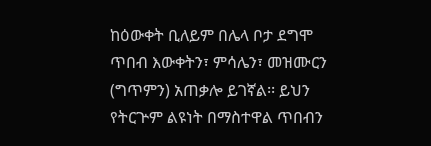ከዕውቀት ቢለይም በሌላ ቦታ ደግሞ ጥበብ እውቀትን፣ ምሳሌን፣ መዝሙርን (ግጥምን) አጠቃሎ ይገኛል፡፡ ይህን የትርጕም ልዩነት በማስተዋል ጥበብን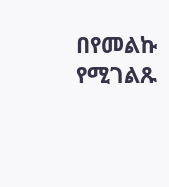በየመልኩ የሚገልጹ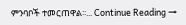ምንባቦች ተመርጠዋል፡፡... Continue Reading →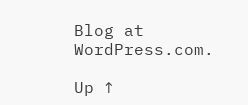Blog at WordPress.com.

Up ↑